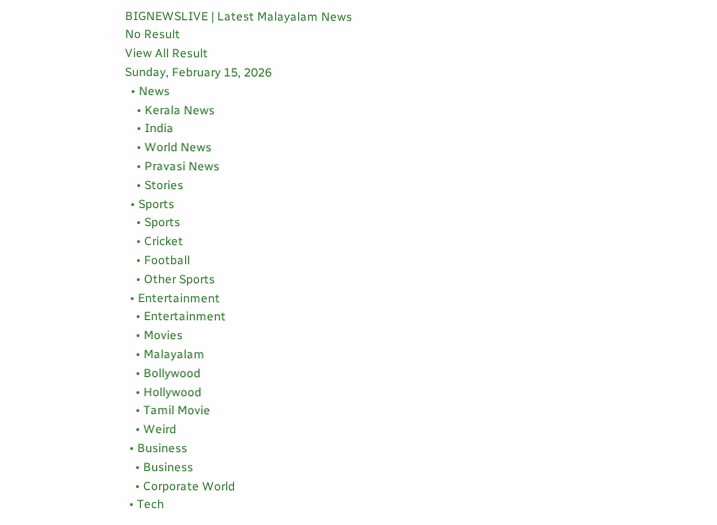BIGNEWSLIVE | Latest Malayalam News
No Result
View All Result
Sunday, February 15, 2026
  • News
    • Kerala News
    • India
    • World News
    • Pravasi News
    • Stories
  • Sports
    • Sports
    • Cricket
    • Football
    • Other Sports
  • Entertainment
    • Entertainment
    • Movies
    • Malayalam
    • Bollywood
    • Hollywood
    • Tamil Movie
    • Weird
  • Business
    • Business
    • Corporate World
  • Tech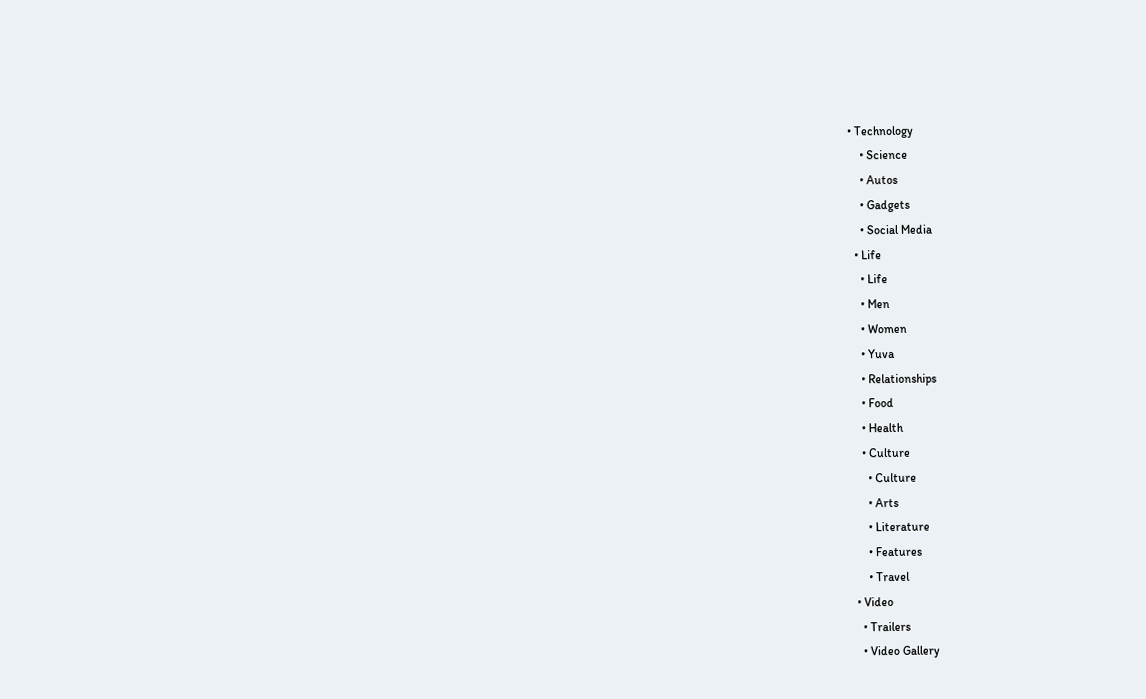• Technology
    • Science
    • Autos
    • Gadgets
    • Social Media
  • Life
    • Life
    • Men
    • Women
    • Yuva
    • Relationships
    • Food
    • Health
    • Culture
      • Culture
      • Arts
      • Literature
      • Features
      • Travel
  • Video
    • Trailers
    • Video Gallery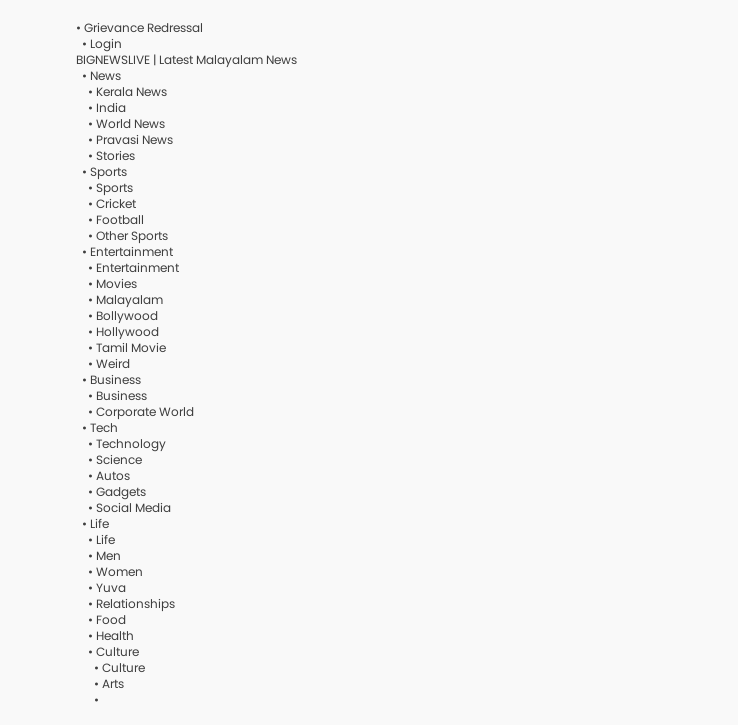• Grievance Redressal
  • Login
BIGNEWSLIVE | Latest Malayalam News
  • News
    • Kerala News
    • India
    • World News
    • Pravasi News
    • Stories
  • Sports
    • Sports
    • Cricket
    • Football
    • Other Sports
  • Entertainment
    • Entertainment
    • Movies
    • Malayalam
    • Bollywood
    • Hollywood
    • Tamil Movie
    • Weird
  • Business
    • Business
    • Corporate World
  • Tech
    • Technology
    • Science
    • Autos
    • Gadgets
    • Social Media
  • Life
    • Life
    • Men
    • Women
    • Yuva
    • Relationships
    • Food
    • Health
    • Culture
      • Culture
      • Arts
      •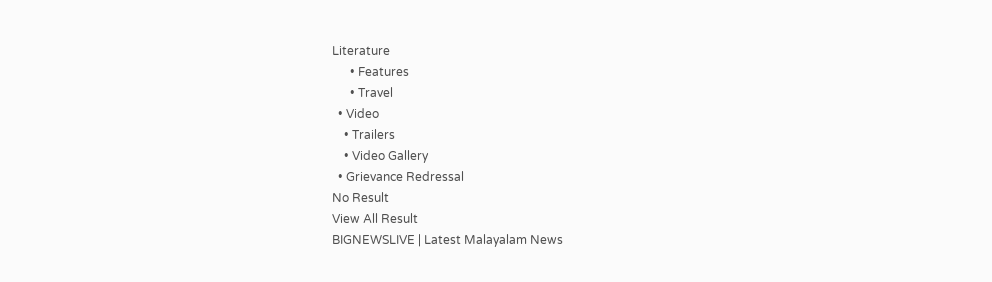Literature
      • Features
      • Travel
  • Video
    • Trailers
    • Video Gallery
  • Grievance Redressal
No Result
View All Result
BIGNEWSLIVE | Latest Malayalam News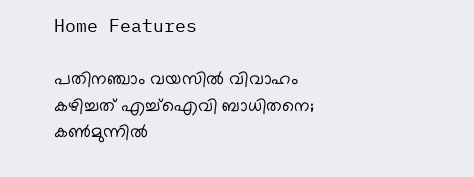Home Features

പതിനഞ്ചാം വയസില്‍ വിവാഹം കഴിച്ചത് എച്ച്‌ഐവി ബാധിതനെ; കണ്‍മുന്നില്‍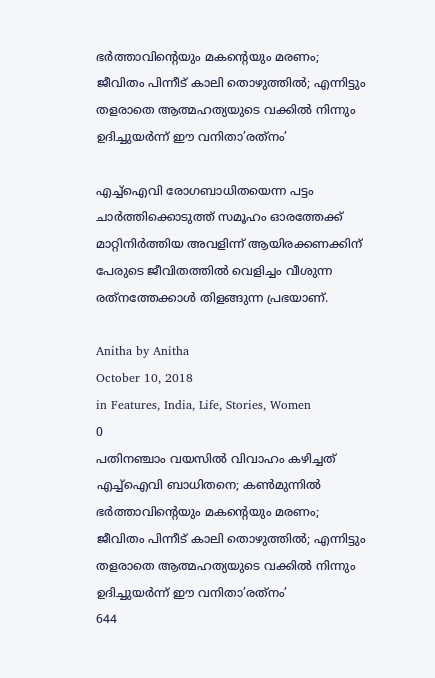ഭര്‍ത്താവിന്റെയും മകന്റെയും മരണം; ജീവിതം പിന്നീട് കാലി തൊഴുത്തില്‍; എന്നിട്ടും തളരാതെ ആത്മഹത്യയുടെ വക്കില്‍ നിന്നും ഉദിച്ചുയര്‍ന്ന് ഈ വനിതാ’രത്‌നം’

എച്ച്‌ഐവി രോഗബാധിതയെന്ന പട്ടം ചാര്‍ത്തിക്കൊടുത്ത് സമൂഹം ഓരത്തേക്ക് മാറ്റിനിര്‍ത്തിയ അവളിന്ന് ആയിരക്കണക്കിന് പേരുടെ ജീവിതത്തില്‍ വെളിച്ചം വീശുന്ന രത്‌നത്തേക്കാള്‍ തിളങ്ങുന്ന പ്രഭയാണ്.

Anitha by Anitha
October 10, 2018
in Features, India, Life, Stories, Women
0
പതിനഞ്ചാം വയസില്‍ വിവാഹം കഴിച്ചത് എച്ച്‌ഐവി ബാധിതനെ; കണ്‍മുന്നില്‍ ഭര്‍ത്താവിന്റെയും മകന്റെയും മരണം; ജീവിതം പിന്നീട് കാലി തൊഴുത്തില്‍; എന്നിട്ടും തളരാതെ ആത്മഹത്യയുടെ വക്കില്‍ നിന്നും ഉദിച്ചുയര്‍ന്ന് ഈ വനിതാ’രത്‌നം’
644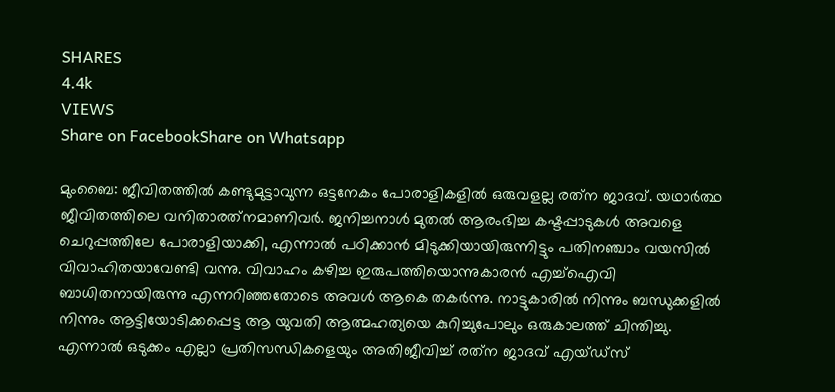SHARES
4.4k
VIEWS
Share on FacebookShare on Whatsapp

മുംബൈ: ജീവിതത്തില്‍ കണ്ടുമുട്ടാവുന്ന ഒട്ടനേകം പോരാളികളില്‍ ഒരുവളല്ല രത്‌ന ജാദവ്. യഥാര്‍ത്ഥ ജീവിതത്തിലെ വനിതാരത്‌നമാണിവര്‍. ജനിച്ചനാള്‍ മുതല്‍ ആരംഭിച്ച കഷ്ടപ്പാടുകള്‍ അവളെ ചെറുപ്പത്തിലേ പോരാളിയാക്കി, എന്നാല്‍ പഠിക്കാന്‍ മിടുക്കിയായിരുന്നിട്ടും പതിനഞ്ചാം വയസില്‍ വിവാഹിതയാവേണ്ടി വന്നു. വിവാഹം കഴിച്ച ഇരുപത്തിയൊന്നുകാരന്‍ എച്ച്‌ഐവി ബാധിതനായിരുന്നു എന്നറിഞ്ഞതോടെ അവള്‍ ആകെ തകര്‍ന്നു. നാട്ടുകാരില്‍ നിന്നും ബന്ധുക്കളില്‍ നിന്നും ആട്ടിയോടിക്കപ്പെട്ട ആ യുവതി ആത്മഹത്യയെ കുറിച്ചുപോലും ഒരുകാലത്ത് ചിന്തിച്ചു. എന്നാല്‍ ഒടുക്കം എല്ലാ പ്രതിസന്ധികളെയും അതിജീവിച്ച് രത്‌ന ജാദവ് എയ്ഡ്‌സ്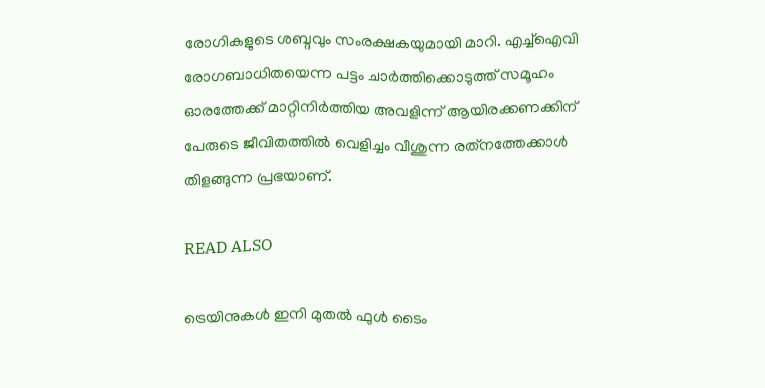രോഗികളുടെ ശബ്ദവും സംരക്ഷകയുമായി മാറി. എച്ച്‌ഐവി രോഗബാധിതയെന്ന പട്ടം ചാര്‍ത്തിക്കൊടുത്ത് സമൂഹം ഓരത്തേക്ക് മാറ്റിനിര്‍ത്തിയ അവളിന്ന് ആയിരക്കണക്കിന് പേരുടെ ജീവിതത്തില്‍ വെളിച്ചം വീശുന്ന രത്‌നത്തേക്കാള്‍ തിളങ്ങുന്ന പ്രഭയാണ്.

READ ALSO

ട്രെയിനുകള്‍ ഇനി മുതല്‍ ഫുള്‍ ടൈം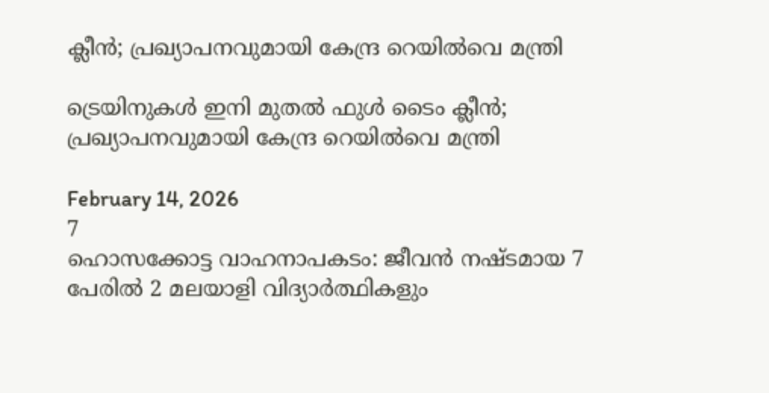ക്ലീന്‍; പ്രഖ്യാപനവുമായി കേന്ദ്ര റെയില്‍വെ മന്ത്രി

ട്രെയിനുകള്‍ ഇനി മുതല്‍ ഫുള്‍ ടൈം ക്ലീന്‍; പ്രഖ്യാപനവുമായി കേന്ദ്ര റെയില്‍വെ മന്ത്രി

February 14, 2026
7
ഹൊസക്കോട്ട വാഹനാപകടം: ജീവൻ നഷ്ടമായ 7 പേരിൽ 2 മലയാളി വിദ്യാർത്ഥികളും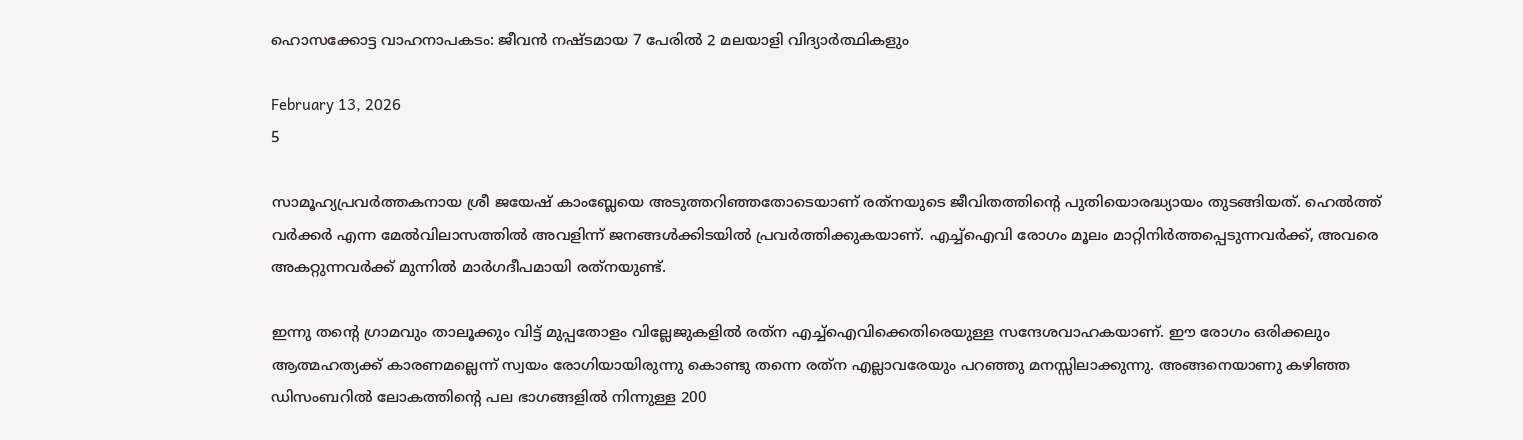ഹൊസക്കോട്ട വാഹനാപകടം: ജീവൻ നഷ്ടമായ 7 പേരിൽ 2 മലയാളി വിദ്യാർത്ഥികളും

February 13, 2026
5

സാമൂഹ്യപ്രവര്‍ത്തകനായ ശ്രീ ജയേഷ് കാംബ്ലേയെ അടുത്തറിഞ്ഞതോടെയാണ് രത്‌നയുടെ ജീവിതത്തിന്റെ പുതിയൊരദ്ധ്യായം തുടങ്ങിയത്. ഹെല്‍ത്ത് വര്‍ക്കര്‍ എന്ന മേല്‍വിലാസത്തില്‍ അവളിന്ന് ജനങ്ങള്‍ക്കിടയില്‍ പ്രവര്‍ത്തിക്കുകയാണ്. എച്ച്‌ഐവി രോഗം മൂലം മാറ്റിനിര്‍ത്തപ്പെടുന്നവര്‍ക്ക്, അവരെ അകറ്റുന്നവര്‍ക്ക് മുന്നില്‍ മാര്‍ഗദീപമായി രത്‌നയുണ്ട്.

ഇന്നു തന്റെ ഗ്രാമവും താലൂക്കും വിട്ട് മുപ്പതോളം വില്ലേജുകളില്‍ രത്‌ന എച്ച്‌ഐവിക്കെതിരെയുള്ള സന്ദേശവാഹകയാണ്. ഈ രോഗം ഒരിക്കലും ആത്മഹത്യക്ക് കാരണമല്ലെന്ന് സ്വയം രോഗിയായിരുന്നു കൊണ്ടു തന്നെ രത്‌ന എല്ലാവരേയും പറഞ്ഞു മനസ്സിലാക്കുന്നു. അങ്ങനെയാണു കഴിഞ്ഞ ഡിസംബറില്‍ ലോകത്തിന്റെ പല ഭാഗങ്ങളില്‍ നിന്നുള്ള 200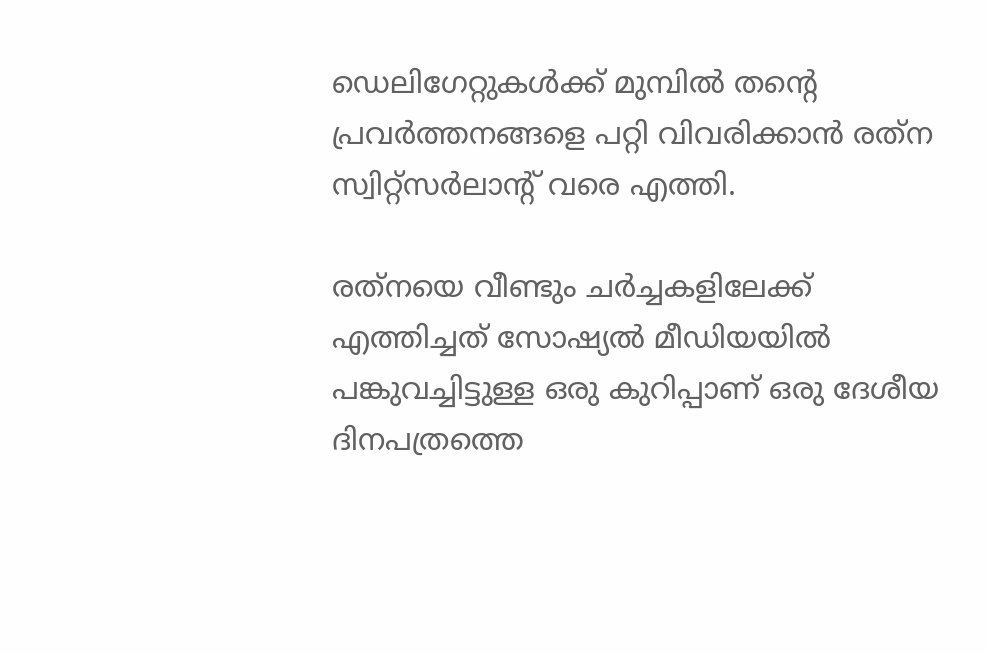ഡെലിഗേറ്റുകള്‍ക്ക് മുമ്പില്‍ തന്റെ പ്രവര്‍ത്തനങ്ങളെ പറ്റി വിവരിക്കാന്‍ രത്‌ന സ്വിറ്റ്‌സര്‍ലാന്റ് വരെ എത്തി.

രത്‌നയെ വീണ്ടും ചര്‍ച്ചകളിലേക്ക് എത്തിച്ചത് സോഷ്യല്‍ മീഡിയയില്‍ പങ്കുവച്ചിട്ടുള്ള ഒരു കുറിപ്പാണ് ഒരു ദേശീയ ദിനപത്രത്തെ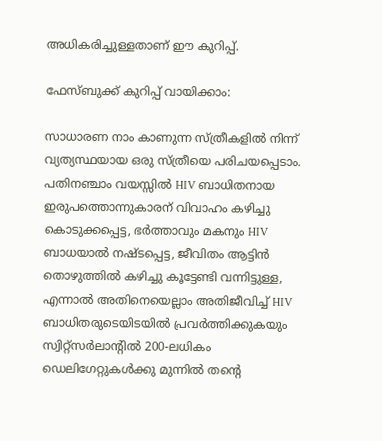അധികരിച്ചുള്ളതാണ് ഈ കുറിപ്പ്.

ഫേസ്ബുക്ക് കുറിപ്പ് വായിക്കാം:

സാധാരണ നാം കാണുന്ന സ്ത്രീകളില്‍ നിന്ന് വ്യത്യസ്ഥയായ ഒരു സ്ത്രീയെ പരിചയപ്പെടാം.
പതിനഞ്ചാം വയസ്സില്‍ HIV ബാധിതനായ ഇരുപത്തൊന്നുകാരന് വിവാഹം കഴിച്ചു കൊടുക്കപ്പെട്ട, ഭര്‍ത്താവും മകനും HIV ബാധയാല്‍ നഷ്ടപ്പെട്ട, ജീവിതം ആട്ടിന്‍ തൊഴുത്തില്‍ കഴിച്ചു കൂട്ടേണ്ടി വന്നിട്ടുള്ള, എന്നാല്‍ അതിനെയെല്ലാം അതിജീവിച്ച് HIV ബാധിതരുടെയിടയില്‍ പ്രവര്‍ത്തിക്കുകയും സ്വിറ്റ്‌സര്‍ലാന്റില്‍ 200-ലധികം ഡെലിഗേറ്റുകള്‍ക്കു മുന്നില്‍ തന്റെ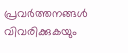പ്രവര്‍ത്തനങ്ങള്‍ വിവരിക്കുകയും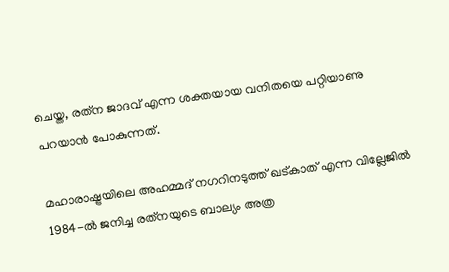ചെയ്ത, രത്‌ന ജാദവ് എന്ന ശക്തയായ വനിതയെ പറ്റിയാണു പറയാന്‍ പോകുന്നത്.

മഹാരാഷ്ട്രയിലെ അഹമ്മദ് നഗറിനടുത്ത് ഖട്കാത് എന്ന വില്ലേജില്‍ 1984-ല്‍ ജനിച്ച രത്‌നയുടെ ബാല്യം അത്ര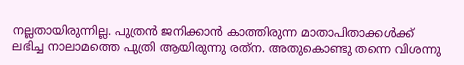നല്ലതായിരുന്നില്ല. പുത്രന്‍ ജനിക്കാന്‍ കാത്തിരുന്ന മാതാപിതാക്കള്‍ക്ക് ലഭിച്ച നാലാമത്തെ പുത്രി ആയിരുന്നു രത്‌ന. അതുകൊണ്ടു തന്നെ വിശന്നു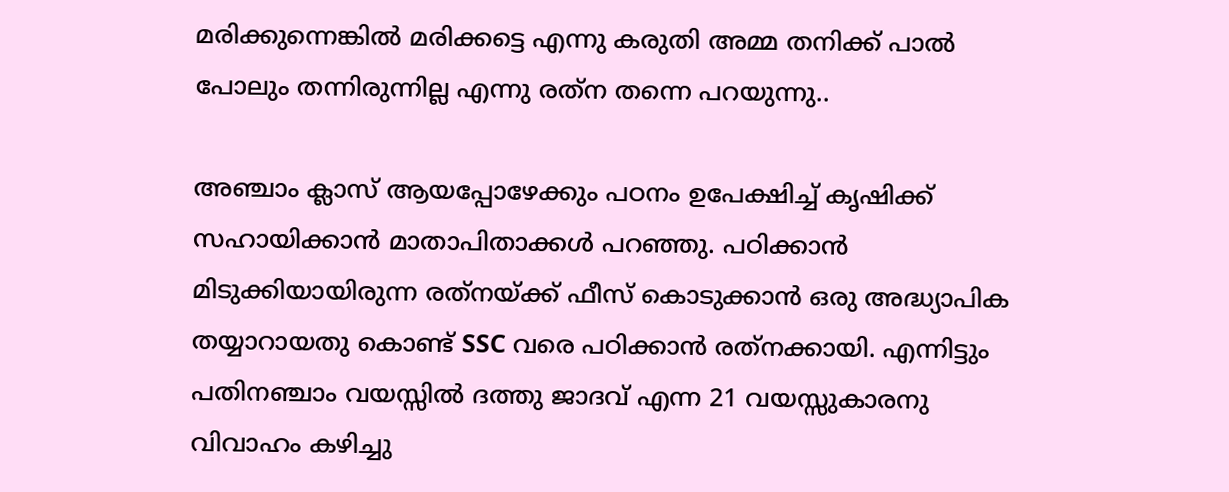മരിക്കുന്നെങ്കില്‍ മരിക്കട്ടെ എന്നു കരുതി അമ്മ തനിക്ക് പാല്‍ പോലും തന്നിരുന്നില്ല എന്നു രത്‌ന തന്നെ പറയുന്നു..

അഞ്ചാം ക്ലാസ് ആയപ്പോഴേക്കും പഠനം ഉപേക്ഷിച്ച് കൃഷിക്ക് സഹായിക്കാന്‍ മാതാപിതാക്കള്‍ പറഞ്ഞു. പഠിക്കാന്‍ മിടുക്കിയായിരുന്ന രത്‌നയ്ക്ക് ഫീസ് കൊടുക്കാന്‍ ഒരു അദ്ധ്യാപിക തയ്യാറായതു കൊണ്ട് SSC വരെ പഠിക്കാന്‍ രത്‌നക്കായി. എന്നിട്ടും പതിനഞ്ചാം വയസ്സില്‍ ദത്തു ജാദവ് എന്ന 21 വയസ്സുകാരനു വിവാഹം കഴിച്ചു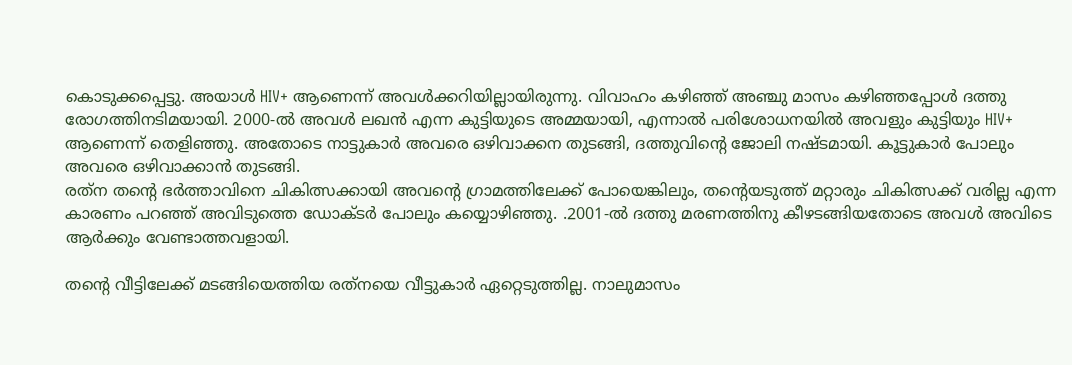കൊടുക്കപ്പെട്ടു. അയാള്‍ HIV+ ആണെന്ന് അവള്‍ക്കറിയില്ലായിരുന്നു. വിവാഹം കഴിഞ്ഞ് അഞ്ചു മാസം കഴിഞ്ഞപ്പോള്‍ ദത്തു രോഗത്തിനടിമയായി. 2000-ല്‍ അവള്‍ ലഖന്‍ എന്ന കുട്ടിയുടെ അമ്മയായി, എന്നാല്‍ പരിശോധനയില്‍ അവളും കുട്ടിയും HIV+ ആണെന്ന് തെളിഞ്ഞു. അതോടെ നാട്ടുകാര്‍ അവരെ ഒഴിവാക്കന തുടങ്ങി, ദത്തുവിന്റെ ജോലി നഷ്ടമായി. കൂട്ടുകാര്‍ പോലും അവരെ ഒഴിവാക്കാന്‍ തുടങ്ങി.
രത്‌ന തന്റെ ഭര്‍ത്താവിനെ ചികിത്സക്കായി അവന്റെ ഗ്രാമത്തിലേക്ക് പോയെങ്കിലും, തന്റെയടുത്ത് മറ്റാരും ചികിത്സക്ക് വരില്ല എന്ന കാരണം പറഞ്ഞ് അവിടുത്തെ ഡോക്ടര്‍ പോലും കയ്യൊഴിഞ്ഞു. .2001-ല്‍ ദത്തു മരണത്തിനു കീഴടങ്ങിയതോടെ അവള്‍ അവിടെ ആര്‍ക്കും വേണ്ടാത്തവളായി.

തന്റെ വീട്ടിലേക്ക് മടങ്ങിയെത്തിയ രത്‌നയെ വീട്ടുകാര്‍ ഏറ്റെടുത്തില്ല. നാലുമാസം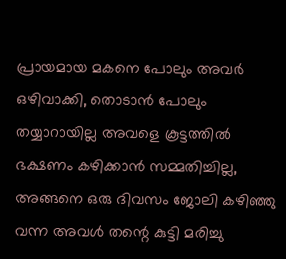പ്രായമായ മകനെ പോലും അവര്‍ ഒഴിവാക്കി, തൊടാന്‍ പോലും തയ്യാറായില്ല അവളെ കൂട്ടത്തില്‍ ഭക്ഷണം കഴിക്കാന്‍ സമ്മതിച്ചില്ല, അങ്ങനെ ഒരു ദിവസം ജോലി കഴിഞ്ഞു വന്ന അവള്‍ തന്റെ കുട്ടി മരിച്ചു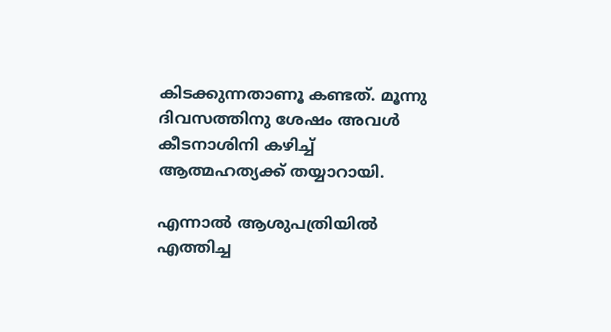കിടക്കുന്നതാണൂ കണ്ടത്. മൂന്നു ദിവസത്തിനു ശേഷം അവള്‍ കീടനാശിനി കഴിച്ച് ആത്മഹത്യക്ക് തയ്യാറായി.

എന്നാല്‍ ആശുപത്രിയില്‍ എത്തിച്ച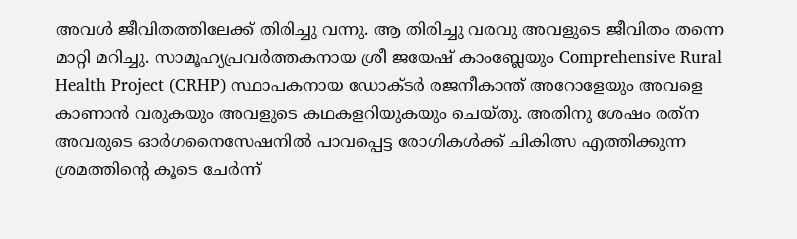അവള്‍ ജീവിതത്തിലേക്ക് തിരിച്ചു വന്നു. ആ തിരിച്ചു വരവു അവളുടെ ജീവിതം തന്നെ മാറ്റി മറിച്ചു. സാമൂഹ്യപ്രവര്‍ത്തകനായ ശ്രീ ജയേഷ് കാംബ്ലേയും Comprehensive Rural Health Project (CRHP) സ്ഥാപകനായ ഡോക്ടര്‍ രജനീകാന്ത് അറോളേയും അവളെ കാണാന്‍ വരുകയും അവളുടെ കഥകളറിയുകയും ചെയ്തു. അതിനു ശേഷം രത്‌ന അവരുടെ ഓര്‍ഗനൈസേഷനില്‍ പാവപ്പെട്ട രോഗികള്‍ക്ക് ചികിത്സ എത്തിക്കുന്ന ശ്രമത്തിന്റെ കൂടെ ചേര്‍ന്ന്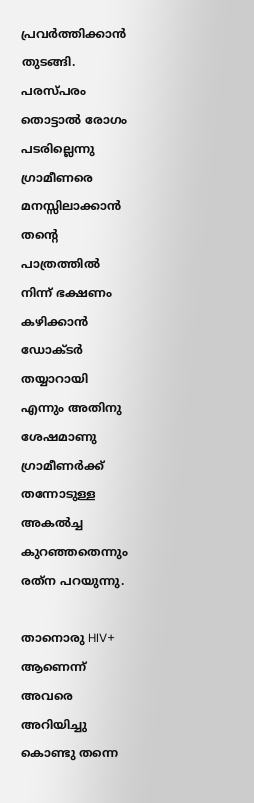പ്രവര്‍ത്തിക്കാന്‍ തുടങ്ങി. പരസ്പരം തൊട്ടാല്‍ രോഗം പടരില്ലെന്നു ഗ്രാമീണരെ മനസ്സിലാക്കാന്‍ തന്റെ പാത്രത്തില്‍ നിന്ന് ഭക്ഷണം കഴിക്കാന്‍ ഡോക്ടര്‍ തയ്യാറായി എന്നും അതിനു ശേഷമാണു ഗ്രാമീണര്‍ക്ക് തന്നോടുള്ള അകല്‍ച്ച കുറഞ്ഞതെന്നും രത്‌ന പറയുന്നു.

താനൊരു HIV+ ആണെന്ന് അവരെ അറിയിച്ചു കൊണ്ടു തന്നെ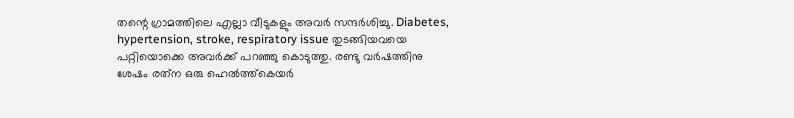തന്റെ ഗ്രാമത്തിലെ എല്ലാ വീടുകളും അവര്‍ സന്ദര്‍ശിച്ചു. Diabetes, hypertension, stroke, respiratory issue തുടങ്ങിയവയെ പറ്റിയൊക്കെ അവര്‍ക്ക് പറഞ്ഞു കൊടുത്തു. രണ്ടു വര്‍ഷത്തിനു ശേഷം രത്‌ന ഒരു ഹെല്‍ത്ത്‌കെയര്‍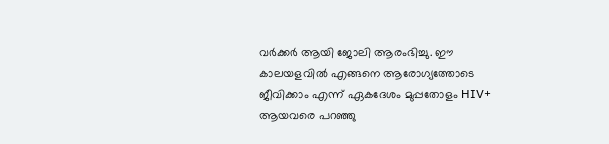വര്‍ക്കര്‍ ആയി ജോലി ആരംഭിച്ചു. ഈ കാലയളവില്‍ എങ്ങനെ ആരോഗ്യത്തോടെ ജീവിക്കാം എന്ന് ഏകദേശം മുപ്പതോളം HIV+ ആയവരെ പറഞ്ഞു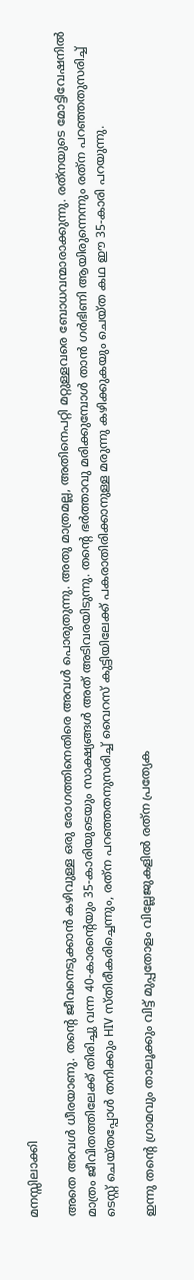മനസ്സിലാക്കി

അതെ അവള്‍ ധീരയാണു. തന്റെ ജീവനെടുക്കാന്‍ കഴിവുള്ള ഒരു രോഗത്തിനെതിരെ അവള്‍ പൊരുതുന്നു. അതു മാത്രമല്ല, അതിനെപറ്റി മറ്റുള്ളവരെ ബോധവന്മാരാക്കുന്നു. രത്‌നയുടെ മോട്ടിവേഷനില്‍ മാത്രം ജീവിതത്തിലേക്ക് തിരിച്ചു വന്ന 40-കാരന്റെയും 35-കാരിയുടെയും സാക്ഷ്യങ്ങള്‍ അത് അടിവരയിടുന്നു. തന്റെ ഭര്‍ത്താവു മരിക്കുമ്പോള്‍ താന്‍ ഗര്‍ഭിണി ആയിരുന്നെന്നും രത്‌ന പറഞ്ഞതുസരിച്ച് ടെസ്റ്റ് ചെയ്തപ്പോള്‍ തനിക്കും HIV സ്തിരീകരിച്ചെന്നും, രത്‌ന പറഞ്ഞതനുസരിച്ച് വൈറസ് കുട്ടിയിലേക്ക് പകരാതിരിക്കാനുള്ള മരുന്നു കഴിക്കുകയും ചെയ്ത കഥ ഈ 35-കാരി പറയുന്നു.

ഇന്നു തന്റെ ഗ്രാമവും താലൂക്കും വിട്ട് മുപ്പതോളം വില്ലേജുകളില്‍ രത്‌ന പ്രത്യേക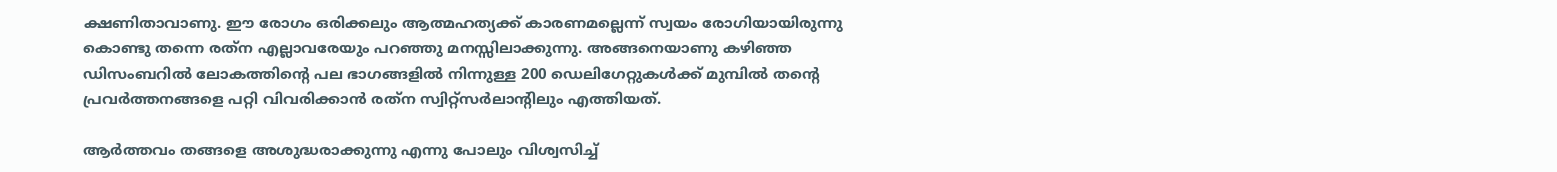ക്ഷണിതാവാണു. ഈ രോഗം ഒരിക്കലും ആത്മഹത്യക്ക് കാരണമല്ലെന്ന് സ്വയം രോഗിയായിരുന്നു കൊണ്ടു തന്നെ രത്‌ന എല്ലാവരേയും പറഞ്ഞു മനസ്സിലാക്കുന്നു. അങ്ങനെയാണു കഴിഞ്ഞ ഡിസംബറില്‍ ലോകത്തിന്റെ പല ഭാഗങ്ങളില്‍ നിന്നുള്ള 200 ഡെലിഗേറ്റുകള്‍ക്ക് മുമ്പില്‍ തന്റെ പ്രവര്‍ത്തനങ്ങളെ പറ്റി വിവരിക്കാന്‍ രത്‌ന സ്വിറ്റ്‌സര്‍ലാന്റിലും എത്തിയത്.

ആര്‍ത്തവം തങ്ങളെ അശുദ്ധരാക്കുന്നു എന്നു പോലും വിശ്വസിച്ച്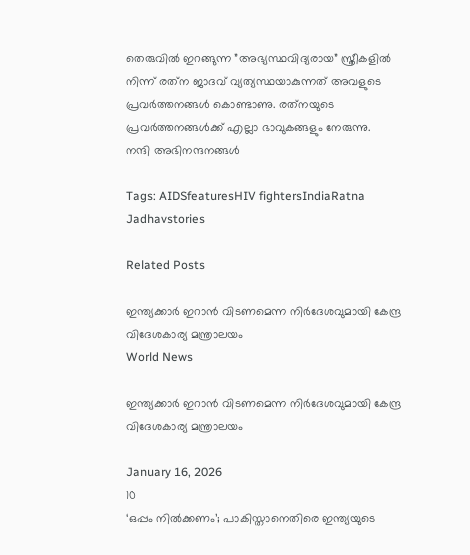തെരുവില്‍ ഇറങ്ങുന്ന ”അഭ്യസ്ഥവിദ്യരായ” സ്ത്രീകളില്‍ നിന്ന് രത്‌ന ജാദവ് വ്യത്യസ്ഥയാകുന്നത് അവളുടെ പ്രവര്‍ത്തനങ്ങള്‍ കൊണ്ടാണു. രത്‌നയുടെ പ്രവര്‍ത്തനങ്ങള്‍ക്ക് എല്ലാ ഭാവുകങ്ങളും നേരുന്നു.
നന്ദി അഭിനന്ദനങ്ങള്‍

Tags: AIDSfeaturesHIV fightersIndiaRatna Jadhavstories

Related Posts

ഇന്ത്യക്കാർ ഇറാൻ വിടണമെന്ന നിർദേശവുമായി കേന്ദ്ര വിദേശകാര്യ മന്ത്രാലയം
World News

ഇന്ത്യക്കാർ ഇറാൻ വിടണമെന്ന നിർദേശവുമായി കേന്ദ്ര വിദേശകാര്യ മന്ത്രാലയം

January 16, 2026
10
‘ഒപ്പം നില്‍ക്കണം’; പാകിസ്താനെതിരെ ഇന്ത്യയുടെ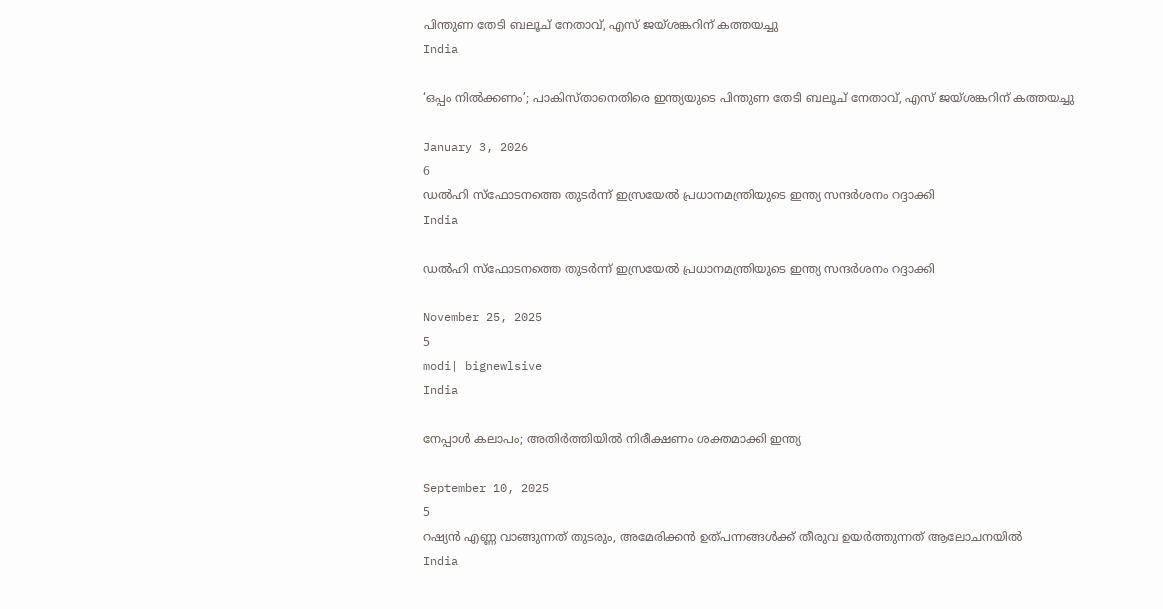പിന്തുണ തേടി ബലൂച് നേതാവ്, എസ് ജയ്ശങ്കറിന് കത്തയച്ചു
India

‘ഒപ്പം നില്‍ക്കണം’; പാകിസ്താനെതിരെ ഇന്ത്യയുടെ പിന്തുണ തേടി ബലൂച് നേതാവ്, എസ് ജയ്ശങ്കറിന് കത്തയച്ചു

January 3, 2026
6
ഡൽഹി സ്‌ഫോടനത്തെ തുടർന്ന് ഇസ്രയേൽ പ്രധാനമന്ത്രിയുടെ ഇന്ത്യ സന്ദർശനം റദ്ദാക്കി
India

ഡൽഹി സ്‌ഫോടനത്തെ തുടർന്ന് ഇസ്രയേൽ പ്രധാനമന്ത്രിയുടെ ഇന്ത്യ സന്ദർശനം റദ്ദാക്കി

November 25, 2025
5
modi| bignewlsive
India

നേപ്പാൾ കലാപം; അതിർത്തിയിൽ നിരീക്ഷണം ശക്തമാക്കി ഇന്ത്യ

September 10, 2025
5
റഷ്യൻ എണ്ണ വാങ്ങുന്നത് തുടരും, അമേരിക്കൻ ഉത്പന്നങ്ങൾക്ക് തീരുവ ഉയർത്തുന്നത് ആലോചനയിൽ
India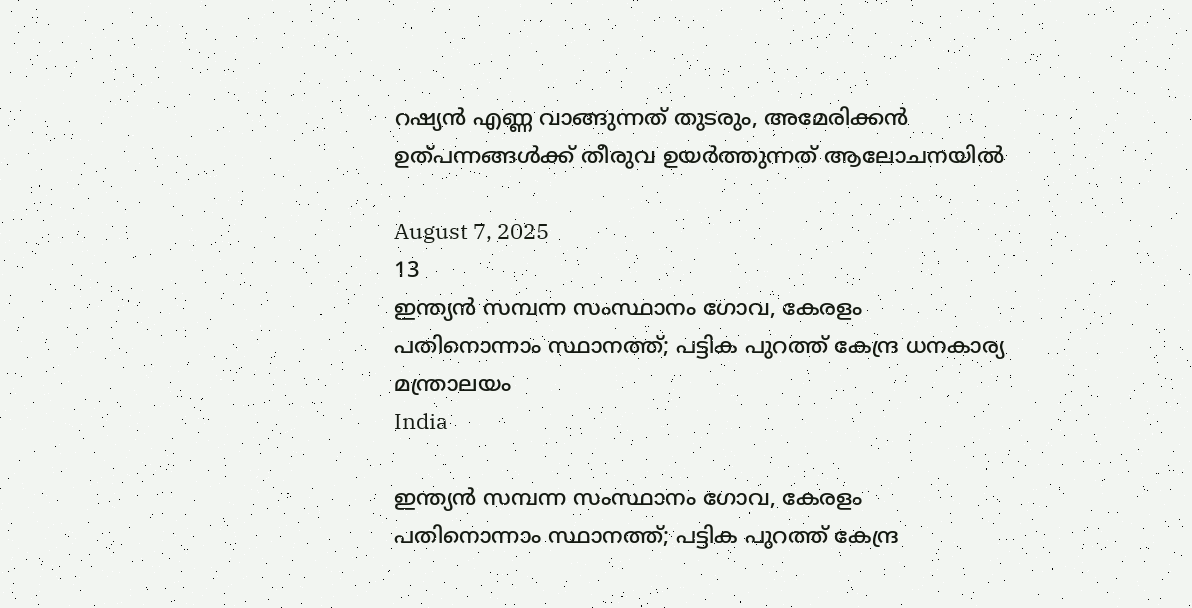റഷ്യൻ എണ്ണ വാങ്ങുന്നത് തുടരും, അമേരിക്കൻ ഉത്പന്നങ്ങൾക്ക് തീരുവ ഉയർത്തുന്നത് ആലോചനയിൽ

August 7, 2025
13
ഇന്ത്യൻ സമ്പന്ന സംസ്ഥാനം ഗോവ, കേരളം പതിനൊന്നാം സ്ഥാനത്ത്; പട്ടിക പുറത്ത് കേന്ദ്ര ധനകാര്യ മന്ത്രാലയം
India

ഇന്ത്യൻ സമ്പന്ന സംസ്ഥാനം ഗോവ, കേരളം പതിനൊന്നാം സ്ഥാനത്ത്; പട്ടിക പുറത്ത് കേന്ദ്ര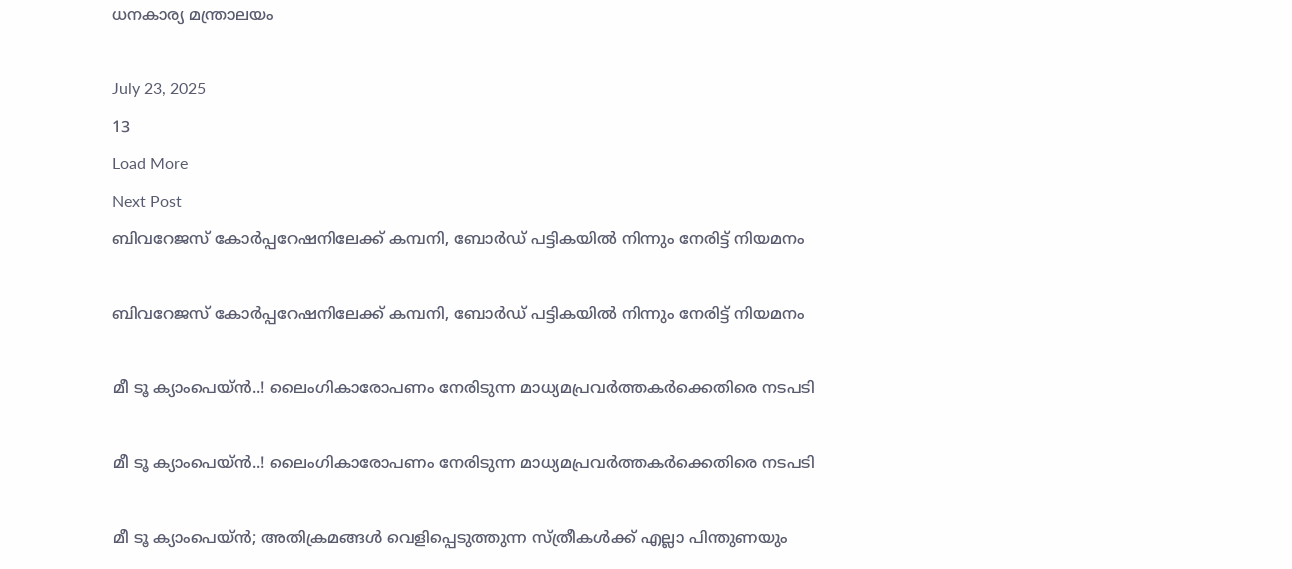ധനകാര്യ മന്ത്രാലയം

July 23, 2025
13
Load More
Next Post
ബിവറേജസ് കോര്‍പ്പറേഷനിലേക്ക് കമ്പനി, ബോര്‍ഡ് പട്ടികയില്‍ നിന്നും നേരിട്ട് നിയമനം

ബിവറേജസ് കോര്‍പ്പറേഷനിലേക്ക് കമ്പനി, ബോര്‍ഡ് പട്ടികയില്‍ നിന്നും നേരിട്ട് നിയമനം

മീ ടൂ ക്യാംപെയ്ന്‍..! ലൈംഗികാരോപണം നേരിടുന്ന മാധ്യമപ്രവര്‍ത്തകര്‍ക്കെതിരെ നടപടി

മീ ടൂ ക്യാംപെയ്ന്‍..! ലൈംഗികാരോപണം നേരിടുന്ന മാധ്യമപ്രവര്‍ത്തകര്‍ക്കെതിരെ നടപടി

മീ ടൂ ക്യാംപെയ്ന്‍; അതിക്രമങ്ങള്‍ വെളിപ്പെടുത്തുന്ന സ്ത്രീകള്‍ക്ക് എല്ലാ പിന്തുണയും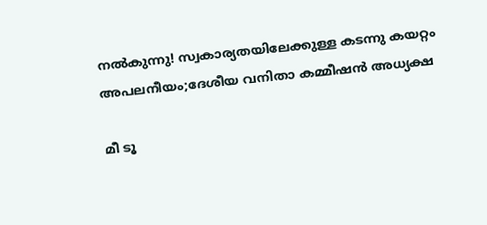നല്‍കുന്നു! സ്വകാര്യതയിലേക്കുള്ള കടന്നു കയറ്റം അപലനീയം;ദേശീയ വനിതാ കമ്മീഷന്‍ അധ്യക്ഷ

മീ ടൂ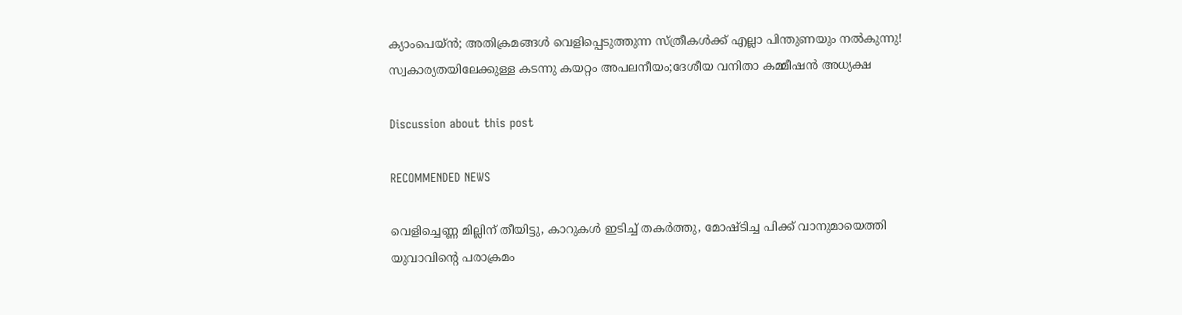ക്യാംപെയ്ന്‍; അതിക്രമങ്ങള്‍ വെളിപ്പെടുത്തുന്ന സ്ത്രീകള്‍ക്ക് എല്ലാ പിന്തുണയും നല്‍കുന്നു! സ്വകാര്യതയിലേക്കുള്ള കടന്നു കയറ്റം അപലനീയം;ദേശീയ വനിതാ കമ്മീഷന്‍ അധ്യക്ഷ

Discussion about this post

RECOMMENDED NEWS

വെളിച്ചെണ്ണ മില്ലിന് തീയിട്ടു, കാറുകൾ ഇടിച്ച് തകർത്തു, മോഷ്ടിച്ച പിക്ക് വാനുമായെത്തി യുവാവിൻ്റെ പരാക്രമം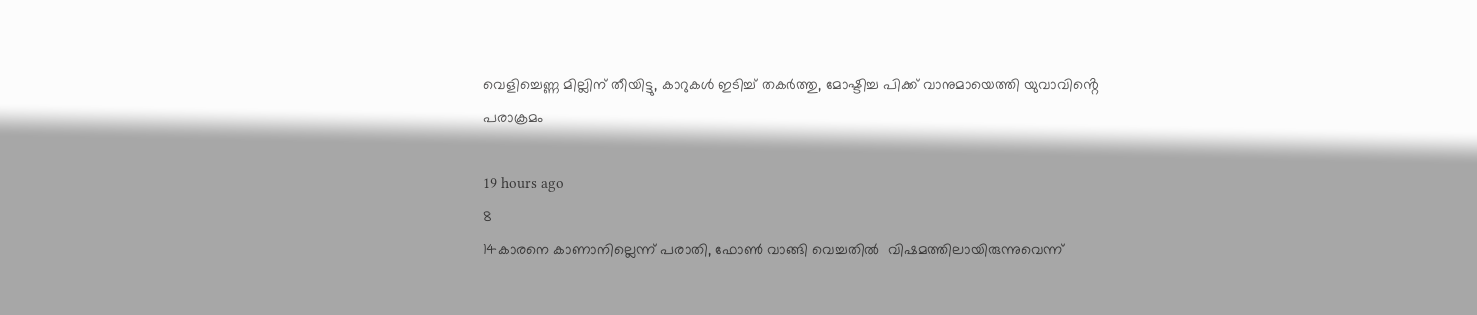വെളിച്ചെണ്ണ മില്ലിന് തീയിട്ടു, കാറുകൾ ഇടിച്ച് തകർത്തു, മോഷ്ടിച്ച പിക്ക് വാനുമായെത്തി യുവാവിൻ്റെ പരാക്രമം

19 hours ago
8
14കാരനെ കാണാനില്ലെന്ന് പരാതി, ഫോൺ വാങ്ങി വെച്ചതിൽ  വിഷമത്തിലായിരുന്നുവെന്ന്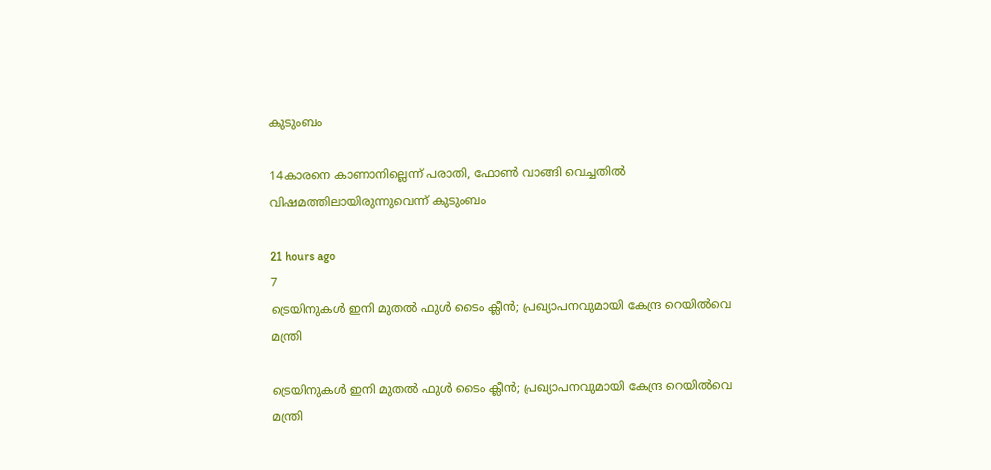കുടുംബം

14കാരനെ കാണാനില്ലെന്ന് പരാതി, ഫോൺ വാങ്ങി വെച്ചതിൽ വിഷമത്തിലായിരുന്നുവെന്ന് കുടുംബം

21 hours ago
7
ട്രെയിനുകള്‍ ഇനി മുതല്‍ ഫുള്‍ ടൈം ക്ലീന്‍; പ്രഖ്യാപനവുമായി കേന്ദ്ര റെയില്‍വെ മന്ത്രി

ട്രെയിനുകള്‍ ഇനി മുതല്‍ ഫുള്‍ ടൈം ക്ലീന്‍; പ്രഖ്യാപനവുമായി കേന്ദ്ര റെയില്‍വെ മന്ത്രി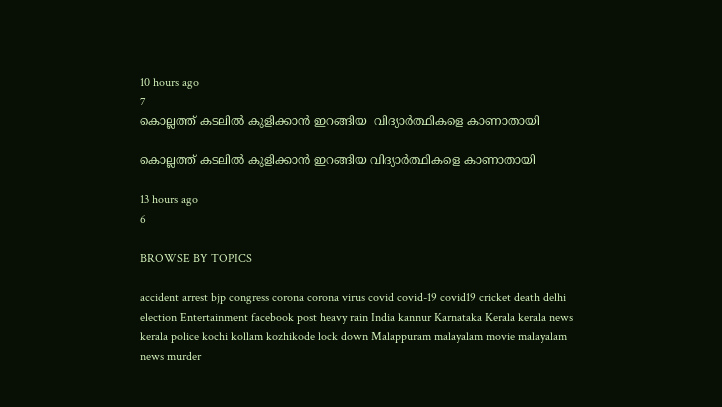10 hours ago
7
കൊല്ലത്ത് കടലില്‍ കുളിക്കാന്‍ ഇറങ്ങിയ  വിദ്യാർത്ഥികളെ കാണാതായി

കൊല്ലത്ത് കടലില്‍ കുളിക്കാന്‍ ഇറങ്ങിയ വിദ്യാർത്ഥികളെ കാണാതായി

13 hours ago
6

BROWSE BY TOPICS

accident arrest bjp congress corona corona virus covid covid-19 covid19 cricket death delhi election Entertainment facebook post heavy rain India kannur Karnataka Kerala kerala news kerala police kochi kollam kozhikode lock down Malappuram malayalam movie malayalam news murder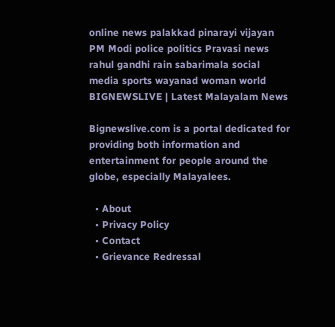online news palakkad pinarayi vijayan PM Modi police politics Pravasi news rahul gandhi rain sabarimala social media sports wayanad woman world
BIGNEWSLIVE | Latest Malayalam News

Bignewslive.com is a portal dedicated for providing both information and entertainment for people around the globe, especially Malayalees.

  • About
  • Privacy Policy
  • Contact
  • Grievance Redressal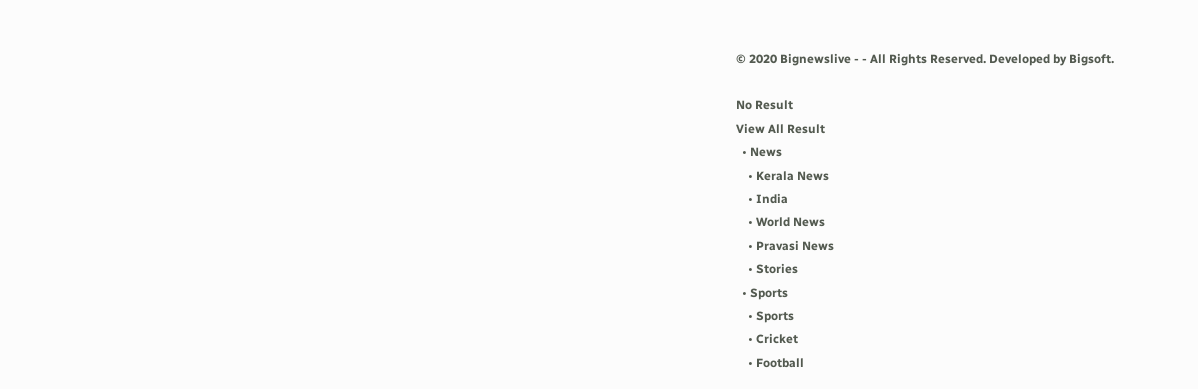© 2020 Bignewslive - - All Rights Reserved. Developed by Bigsoft.

No Result
View All Result
  • News
    • Kerala News
    • India
    • World News
    • Pravasi News
    • Stories
  • Sports
    • Sports
    • Cricket
    • Football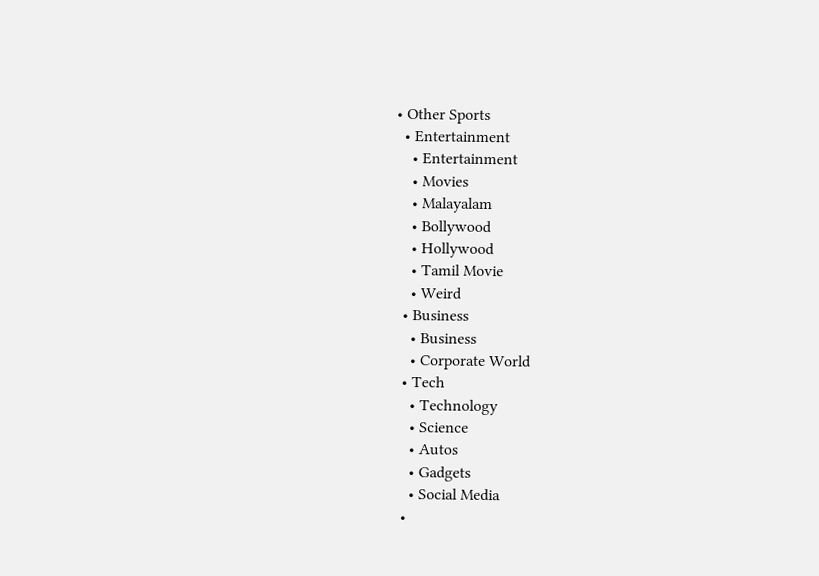• Other Sports
  • Entertainment
    • Entertainment
    • Movies
    • Malayalam
    • Bollywood
    • Hollywood
    • Tamil Movie
    • Weird
  • Business
    • Business
    • Corporate World
  • Tech
    • Technology
    • Science
    • Autos
    • Gadgets
    • Social Media
  •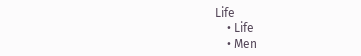Life
    • Life
    • Men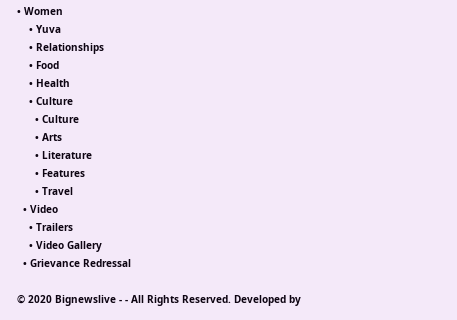• Women
    • Yuva
    • Relationships
    • Food
    • Health
    • Culture
      • Culture
      • Arts
      • Literature
      • Features
      • Travel
  • Video
    • Trailers
    • Video Gallery
  • Grievance Redressal

© 2020 Bignewslive - - All Rights Reserved. Developed by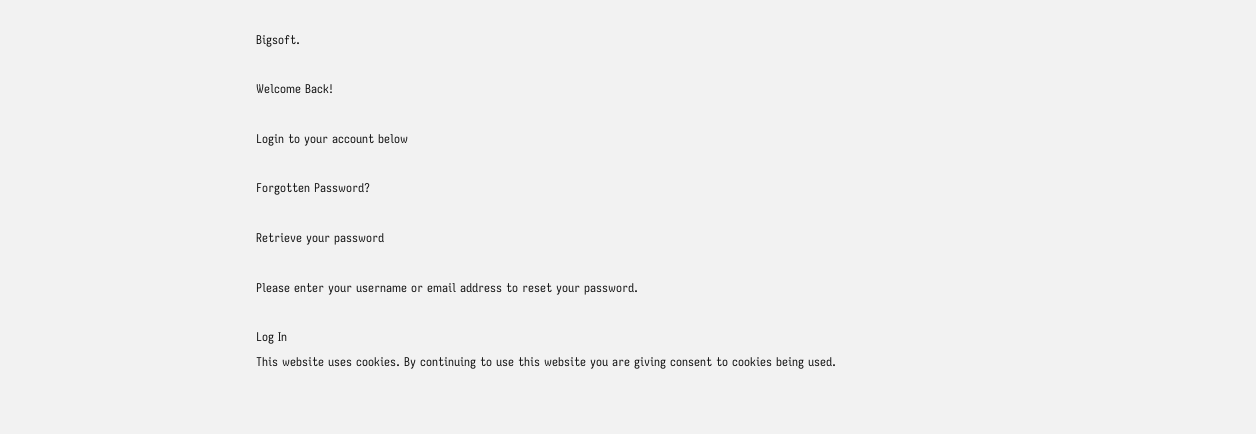Bigsoft.

Welcome Back!

Login to your account below

Forgotten Password?

Retrieve your password

Please enter your username or email address to reset your password.

Log In
This website uses cookies. By continuing to use this website you are giving consent to cookies being used.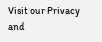Visit our Privacy and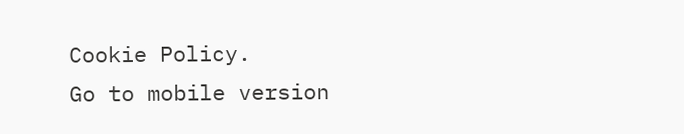Cookie Policy.
Go to mobile version